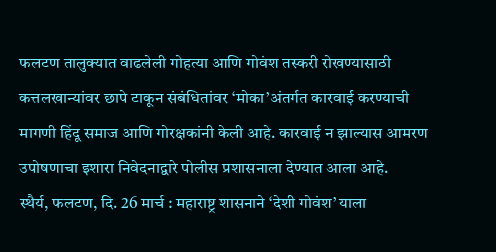फलटण तालुक्यात वाढलेली गोहत्या आणि गोवंश तस्करी रोखण्यासाठी कत्तलखान्यांवर छापे टाकून संबंधितांवर ‘मोका’अंतर्गत कारवाई करण्याची मागणी हिंदू समाज आणि गोरक्षकांनी केली आहे. कारवाई न झाल्यास आमरण उपोषणाचा इशारा निवेदनाद्वारे पोलीस प्रशासनाला देण्यात आला आहे.
स्थैर्य, फलटण, दि. 26 मार्च : महाराष्ट्र शासनाने ‘देशी गोवंश’ याला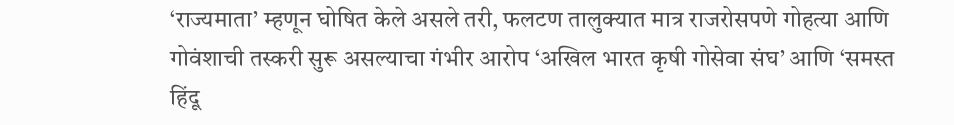‘राज्यमाता’ म्हणून घोषित केले असले तरी, फलटण तालुक्यात मात्र राजरोसपणे गोहत्या आणि गोवंशाची तस्करी सुरू असल्याचा गंभीर आरोप ‘अखिल भारत कृषी गोसेवा संघ’ आणि ‘समस्त हिंदू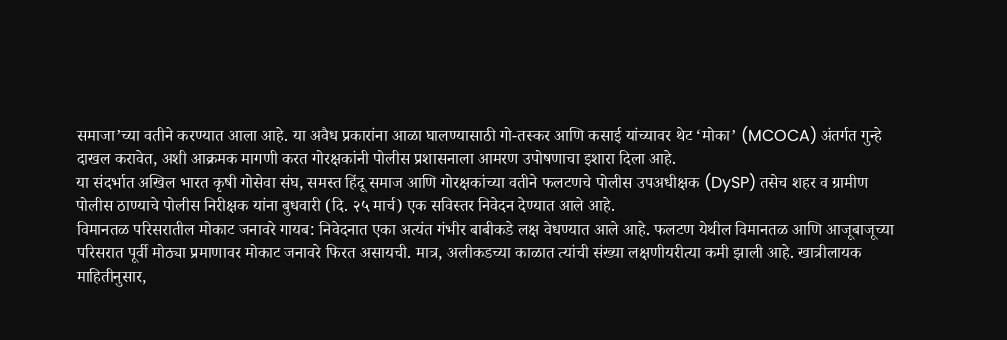समाजा’च्या वतीने करण्यात आला आहे. या अवैध प्रकारांना आळा घालण्यासाठी गो-तस्कर आणि कसाई यांच्यावर थेट ‘मोका’ (MCOCA) अंतर्गत गुन्हे दाखल करावेत, अशी आक्रमक मागणी करत गोरक्षकांनी पोलीस प्रशासनाला आमरण उपोषणाचा इशारा दिला आहे.
या संदर्भात अखिल भारत कृषी गोसेवा संघ, समस्त हिंदू समाज आणि गोरक्षकांच्या वतीने फलटणचे पोलीस उपअधीक्षक (DySP) तसेच शहर व ग्रामीण पोलीस ठाण्याचे पोलीस निरीक्षक यांना बुधवारी (दि. २५ मार्च) एक सविस्तर निवेदन देण्यात आले आहे.
विमानतळ परिसरातील मोकाट जनावरे गायब: निवेदनात एका अत्यंत गंभीर बाबीकडे लक्ष वेधण्यात आले आहे. फलटण येथील विमानतळ आणि आजूबाजूच्या परिसरात पूर्वी मोठ्या प्रमाणावर मोकाट जनावरे फिरत असायची. मात्र, अलीकडच्या काळात त्यांची संख्या लक्षणीयरीत्या कमी झाली आहे. खात्रीलायक माहितीनुसार,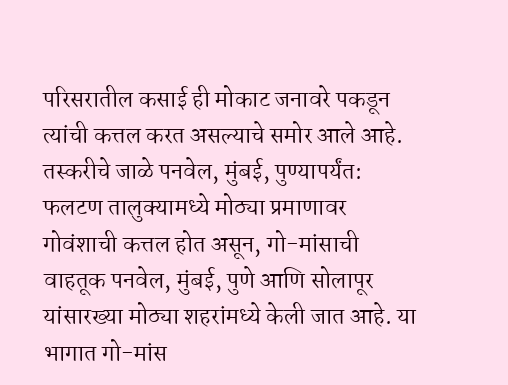परिसरातील कसाई ही मोकाट जनावरे पकडून त्यांची कत्तल करत असल्याचे समोर आले आहे.
तस्करीचे जाळे पनवेल, मुंबई, पुण्यापर्यंत: फलटण तालुक्यामध्ये मोठ्या प्रमाणावर गोवंशाची कत्तल होत असून, गो-मांसाची वाहतूक पनवेल, मुंबई, पुणे आणि सोलापूर यांसारख्या मोठ्या शहरांमध्ये केली जात आहे. या भागात गो-मांस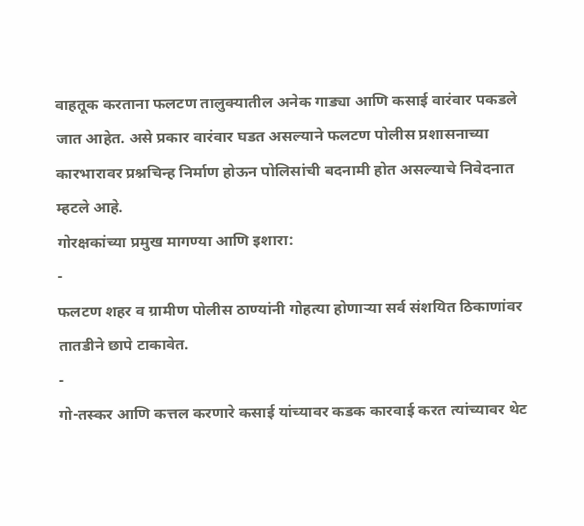वाहतूक करताना फलटण तालुक्यातील अनेक गाड्या आणि कसाई वारंवार पकडले जात आहेत. असे प्रकार वारंवार घडत असल्याने फलटण पोलीस प्रशासनाच्या कारभारावर प्रश्नचिन्ह निर्माण होऊन पोलिसांची बदनामी होत असल्याचे निवेदनात म्हटले आहे.
गोरक्षकांच्या प्रमुख मागण्या आणि इशारा:
-
फलटण शहर व ग्रामीण पोलीस ठाण्यांनी गोहत्या होणाऱ्या सर्व संशयित ठिकाणांवर तातडीने छापे टाकावेत.
-
गो-तस्कर आणि कत्तल करणारे कसाई यांच्यावर कडक कारवाई करत त्यांच्यावर थेट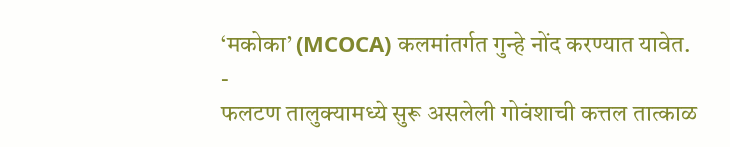‘मकोका’ (MCOCA) कलमांतर्गत गुन्हे नोंद करण्यात यावेत.
-
फलटण तालुक्यामध्ये सुरू असलेली गोवंशाची कत्तल तात्काळ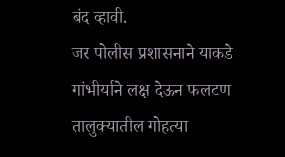बंद व्हावी.
जर पोलीस प्रशासनाने याकडे गांभीर्याने लक्ष देऊन फलटण तालुक्यातील गोहत्या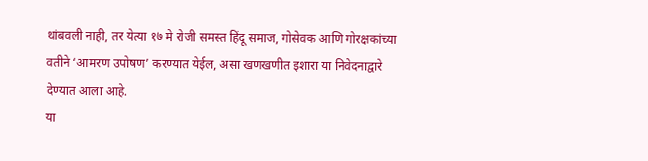थांबवली नाही, तर येत्या १७ मे रोजी समस्त हिंदू समाज, गोसेवक आणि गोरक्षकांच्या वतीने ‘आमरण उपोषण’ करण्यात येईल, असा खणखणीत इशारा या निवेदनाद्वारे देण्यात आला आहे.
या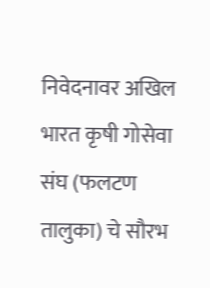निवेदनावर अखिल भारत कृषी गोसेवा संघ (फलटण तालुका) चे सौरभ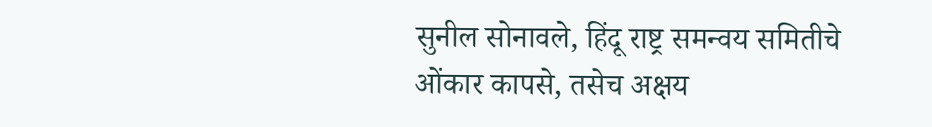सुनील सोनावले, हिंदू राष्ट्र समन्वय समितीचे ओंकार कापसे, तसेच अक्षय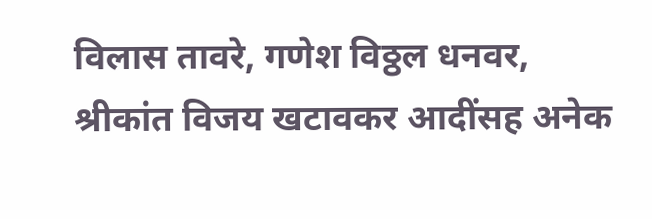विलास तावरे, गणेश विठ्ठल धनवर, श्रीकांत विजय खटावकर आदींसह अनेक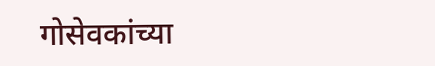गोसेवकांच्या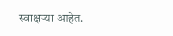स्वाक्षऱ्या आहेत.